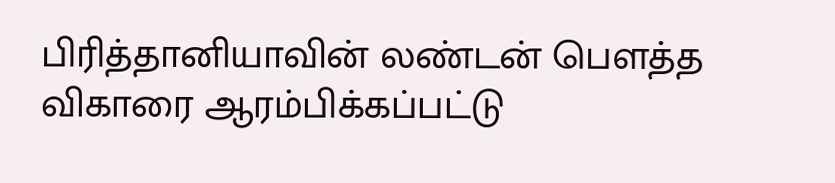பிரித்தானியாவின் லண்டன் பௌத்த விகாரை ஆரம்பிக்கப்பட்டு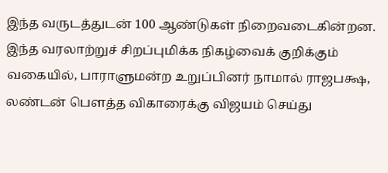இந்த வருடத்துடன் 100 ஆண்டுகள் நிறைவடைகின்றன. இந்த வரலாற்றுச் சிறப்புமிக்க நிகழ்வைக் குறிக்கும் வகையில், பாராளுமன்ற உறுப்பினர் நாமால் ராஜபக்ஷ, லண்டன் பௌத்த விகாரைக்கு விஜயம் செய்து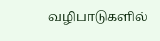வழிபாடுகளில்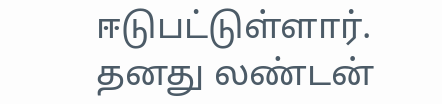ஈடுபட்டுள்ளார்.
தனது லண்டன்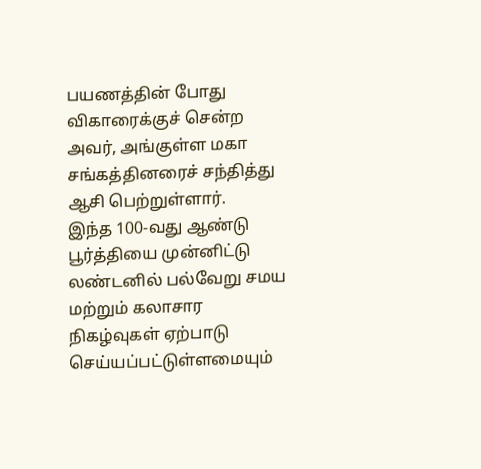பயணத்தின் போது விகாரைக்குச் சென்ற அவர், அங்குள்ள மகா சங்கத்தினரைச் சந்தித்து ஆசி பெற்றுள்ளார்.
இந்த 100-வது ஆண்டு பூர்த்தியை முன்னிட்டு லண்டனில் பல்வேறு சமய மற்றும் கலாசார நிகழ்வுகள் ஏற்பாடு செய்யப்பட்டுள்ளமையும்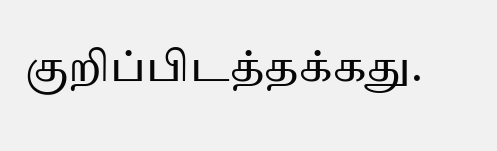குறிப்பிடத்தக்கது.